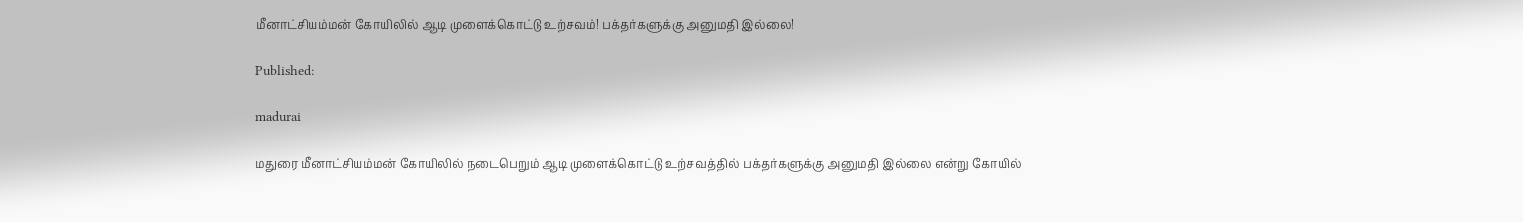மீனாட்சியம்மன் கோயிலில் ஆடி முளைக்கொட்டு உற்சவம்! பக்தர்களுக்கு அனுமதி இல்லை!

Published:

madurai

மதுரை மீனாட்சியம்மன் கோயிலில் நடைபெறும் ஆடி முளைக்கொட்டு உற்சவத்தில் பக்தர்களுக்கு அனுமதி இல்லை என்று கோயில்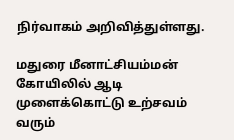நிர்வாகம் அறிவித்துள்ளது.

மதுரை மீனாட்சியம்மன் கோயிலில் ஆடி முளைக்கொட்டு உற்சவம் வரும்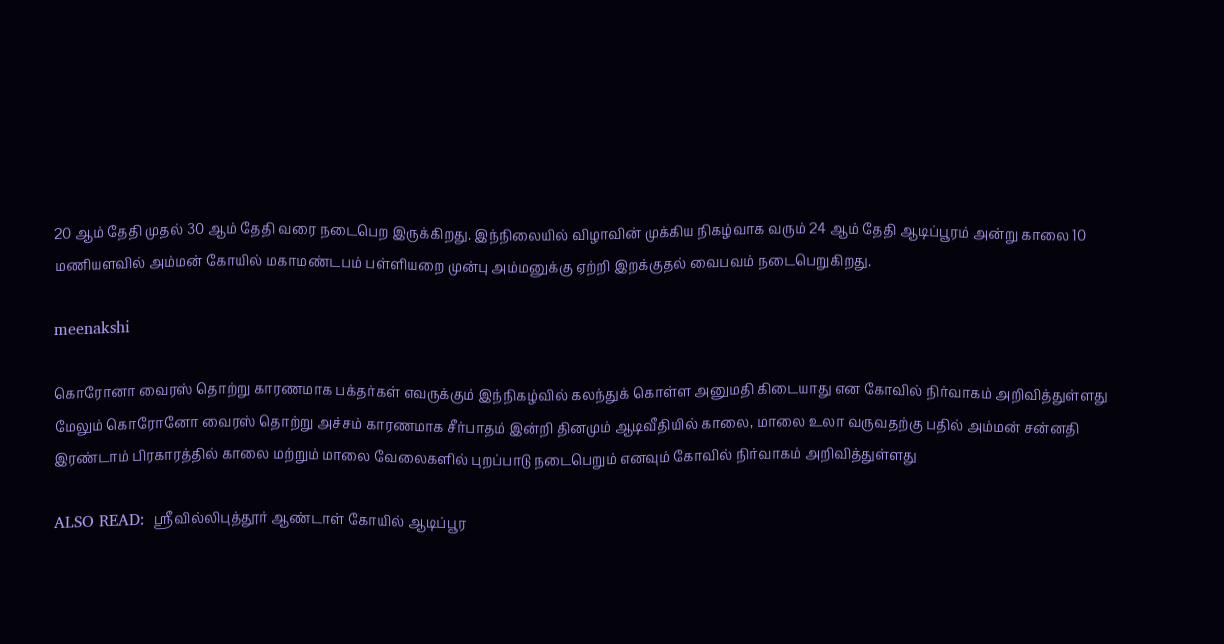20 ஆம் தேதி முதல் 30 ஆம் தேதி வரை நடைபெற இருக்கிறது. இந்நிலையில் விழாவின் முக்கிய நிகழ்வாக வரும் 24 ஆம் தேதி ஆடிப்பூரம் அன்று காலை 10 மணியளவில் அம்மன் கோயில் மகாமண்டபம் பள்ளியறை முன்பு அம்மனுக்கு ஏற்றி இறக்குதல் வைபவம் நடைபெறுகிறது.

meenakshi

கொரோனா வைரஸ் தொற்று காரணமாக பக்தர்கள் எவருக்கும் இந்நிகழ்வில் கலந்துக் கொள்ள அனுமதி கிடையாது என கோவில் நிர்வாகம் அறிவித்துள்ளது மேலும் கொரோனோ வைரஸ் தொற்று அச்சம் காரணமாக சீர்பாதம் இன்றி தினமும் ஆடிவீதியில் காலை, மாலை உலா வருவதற்கு பதில் அம்மன் சன்னதி இரண்டாம் பிரகாரத்தில் காலை மற்றும் மாலை வேலைகளில் புறப்பாடு நடைபெறும் எனவும் கோவில் நிர்வாகம் அறிவித்துள்ளது

ALSO READ:  ஸ்ரீவில்லிபுத்தூர் ஆண்டாள் கோயில் ஆடிப்பூர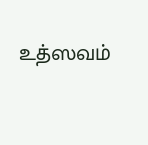உத்ஸவம்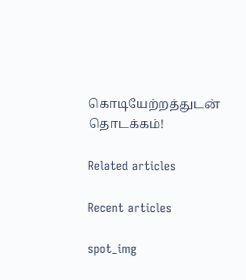கொடியேற்றத்துடன் தொடக்கம்!

Related articles

Recent articles

spot_img